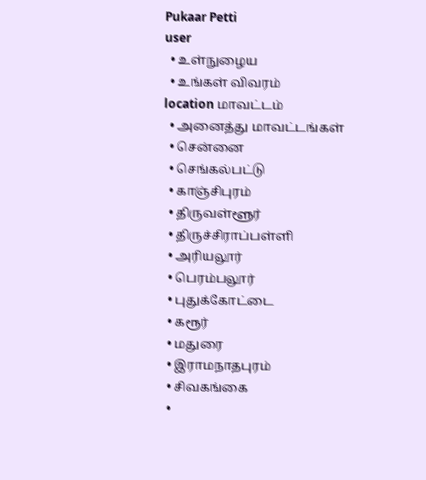Pukaar Petti
user
  • உள்நுழைய
  • உங்கள் விவரம்
location மாவட்டம்
  • அனைத்து மாவட்டங்கள்
  • சென்னை
  • செங்கல்பட்டு
  • காஞ்சிபுரம்
  • திருவள்ளூர்
  • திருச்சிராப்பள்ளி
  • அரியலூர்
  • பெரம்பலூர்
  • புதுக்கோட்டை
  • கரூர்
  • மதுரை
  • இராமநாதபுரம்
  • சிவகங்கை
  •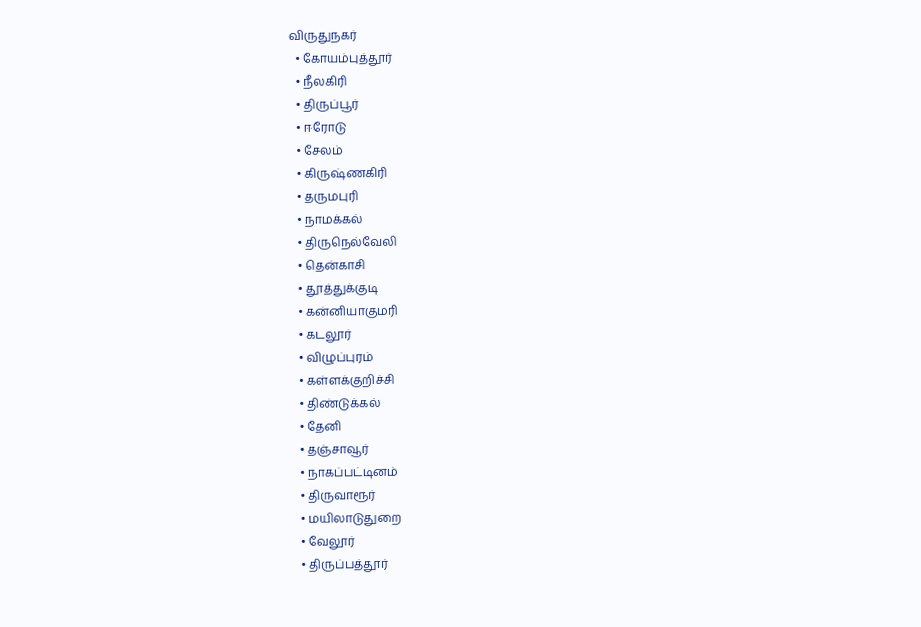விருதுநகர்
  • கோயம்புத்தூர்
  • நீலகிரி
  • திருப்பூர்
  • ஈரோடு
  • சேலம்
  • கிருஷ்ணகிரி
  • தருமபுரி
  • நாமக்கல்
  • திருநெல்வேலி
  • தென்காசி
  • தூத்துக்குடி
  • கன்னியாகுமரி
  • கடலூர்
  • விழுப்புரம்
  • கள்ளக்குறிச்சி
  • திண்டுக்கல்
  • தேனி
  • தஞ்சாவூர்
  • நாகப்பட்டினம்
  • திருவாரூர்
  • மயிலாடுதுறை
  • வேலூர்
  • திருப்பத்தூர்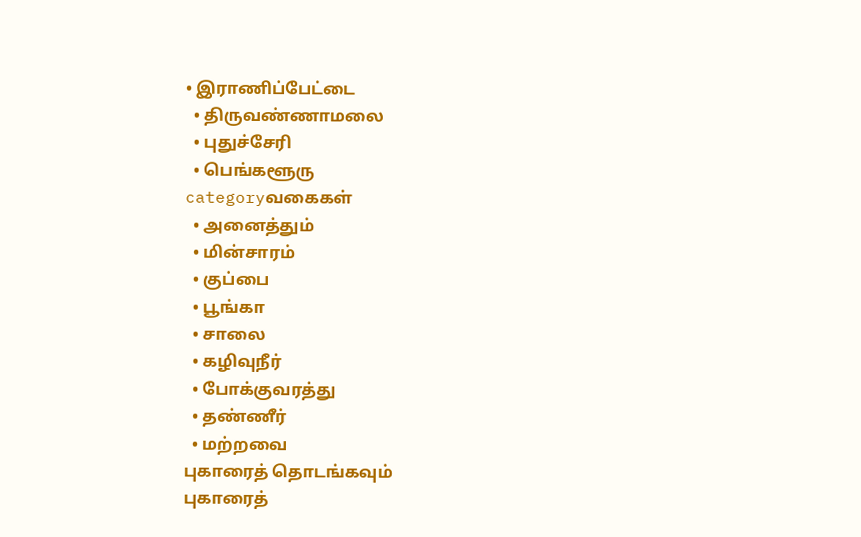• இராணிப்பேட்டை
  • திருவண்ணாமலை
  • புதுச்சேரி
  • பெங்களூரு
categoryவகைகள்
  • அனைத்தும்
  • மின்சாரம்
  • குப்பை
  • பூங்கா
  • சாலை
  • கழிவுநீர்
  • போக்குவரத்து
  • தண்ணீர்
  • மற்றவை
புகாரைத் தொடங்கவும்
புகாரைத்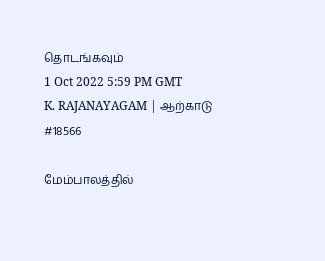தொடங்கவும்
1 Oct 2022 5:59 PM GMT
K. RAJANAYAGAM | ஆற்காடு
#18566

மேம்பாலத்தில்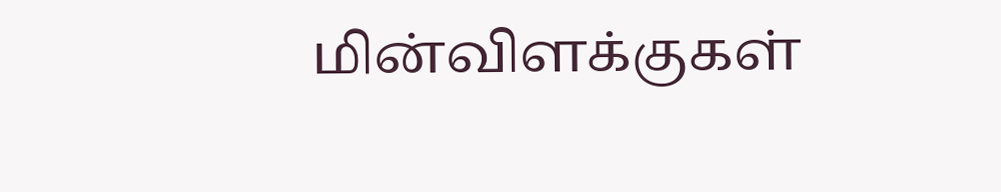மின்விளக்குகள்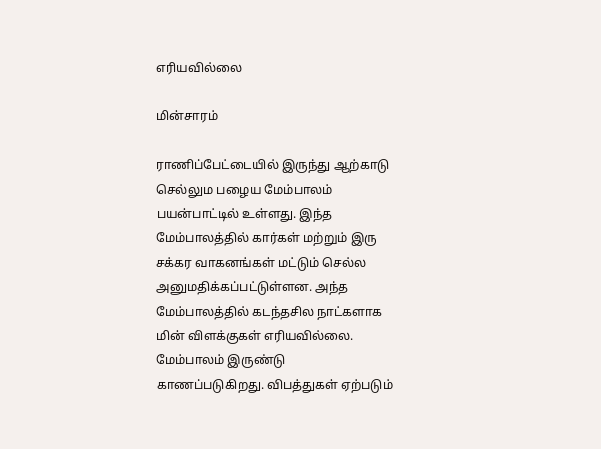எரியவில்லை

மின்சாரம்

ராணிப்பேட்டையில் இருந்து ஆற்காடு செல்லும பழைய மேம்பாலம் பயன்பாட்டில் உள்ளது. இந்த மேம்பாலத்தில் கார்கள் மற்றும் இரு சக்கர வாகனங்கள் மட்டும் செல்ல அனுமதிக்கப்பட்டுள்ளன. அந்த மேம்பாலத்தில் கடந்தசில நாட்களாக மின் விளக்குகள் எரியவில்லை. மேம்பாலம் இருண்டு காணப்படுகிறது. விபத்துகள் ஏற்படும்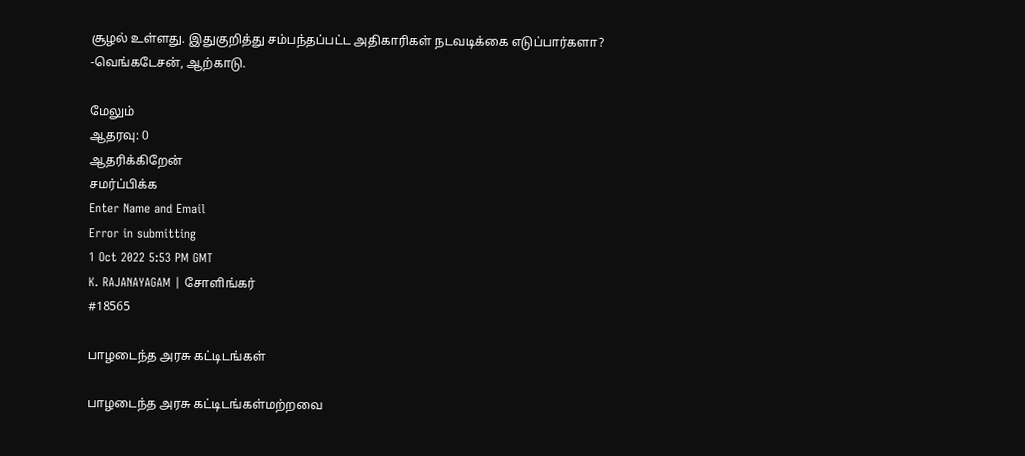சூழல் உள்ளது. இதுகுறித்து சம்பந்தப்பட்ட அதிகாரிகள் நடவடிக்கை எடுப்பார்களா? -வெங்கடேசன், ஆற்காடு.

மேலும்
ஆதரவு: 0
ஆதரிக்கிறேன்
சமர்ப்பிக்க
Enter Name and Email
Error in submitting
1 Oct 2022 5:53 PM GMT
K. RAJANAYAGAM | சோளிங்கர்
#18565

பாழடைந்த அரசு கட்டிடங்கள்

பாழடைந்த அரசு கட்டிடங்கள்மற்றவை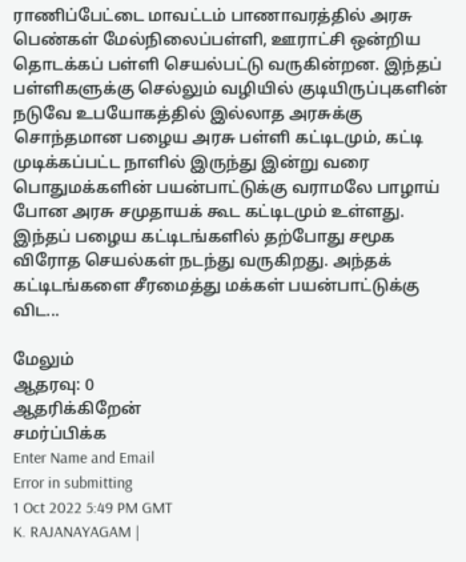ராணிப்பேட்டை மாவட்டம் பாணாவரத்தில் அரசு பெண்கள் மேல்நிலைப்பள்ளி, ஊராட்சி ஒன்றிய தொடக்கப் பள்ளி செயல்பட்டு வருகின்றன. இந்தப் பள்ளிகளுக்கு செல்லும் வழியில் குடியிருப்புகளின் நடுவே உபயோகத்தில் இல்லாத அரசுக்கு சொந்தமான பழைய அரசு பள்ளி கட்டிடமும், கட்டி முடிக்கப்பட்ட நாளில் இருந்து இன்று வரை பொதுமக்களின் பயன்பாட்டுக்கு வராமலே பாழாய் போன அரசு சமுதாயக் கூட கட்டிடமும் உள்ளது. இந்தப் பழைய கட்டிடங்களில் தற்போது சமூக விரோத செயல்கள் நடந்து வருகிறது. அந்தக் கட்டிடங்களை சீரமைத்து மக்கள் பயன்பாட்டுக்கு விட...

மேலும்
ஆதரவு: 0
ஆதரிக்கிறேன்
சமர்ப்பிக்க
Enter Name and Email
Error in submitting
1 Oct 2022 5:49 PM GMT
K. RAJANAYAGAM |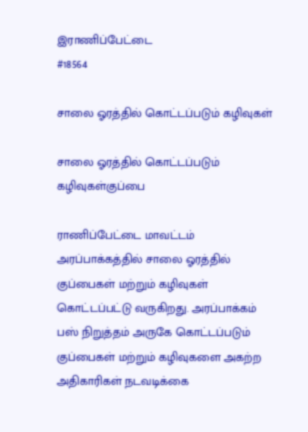இராணிப்பேட்டை
#18564

சாலை ஓரத்தில் கொட்டப்படும் கழிவுகள்

சாலை ஓரத்தில் கொட்டப்படும் கழிவுகள்குப்பை

ராணிப்பேட்டை மாவட்டம் அரப்பாக்கத்தில் சாலை ஓரத்தில் குப்பைகள் மற்றும் கழிவுகள் கொட்டப்பட்டு வருகிறது. அரப்பாக்கம் பஸ் நிறுத்தம் அருகே கொட்டப்படும் குப்பைகள் மற்றும் கழிவுகளை அகற்ற அதிகாரிகள் நடவடிக்கை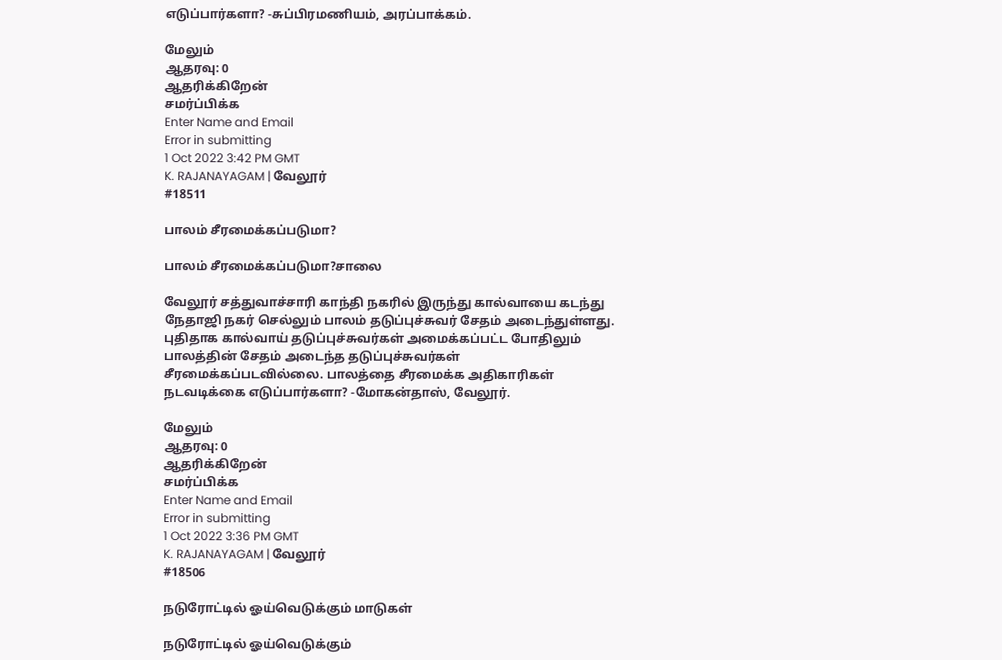எடுப்பார்களா? -சுப்பிரமணியம், அரப்பாக்கம்.

மேலும்
ஆதரவு: 0
ஆதரிக்கிறேன்
சமர்ப்பிக்க
Enter Name and Email
Error in submitting
1 Oct 2022 3:42 PM GMT
K. RAJANAYAGAM | வேலூர்
#18511

பாலம் சீரமைக்கப்படுமா?

பாலம் சீரமைக்கப்படுமா?சாலை

வேலூர் சத்துவாச்சாரி காந்தி நகரில் இருந்து கால்வாயை கடந்து நேதாஜி நகர் செல்லும் பாலம் தடுப்புச்சுவர் சேதம் அடைந்துள்ளது. புதிதாக கால்வாய் தடுப்புச்சுவர்கள் அமைக்கப்பட்ட போதிலும் பாலத்தின் சேதம் அடைந்த தடுப்புச்சுவர்கள் சீரமைக்கப்படவில்லை. பாலத்தை சீரமைக்க அதிகாரிகள் நடவடிக்கை எடுப்பார்களா? -மோகன்தாஸ், வேலூர்.

மேலும்
ஆதரவு: 0
ஆதரிக்கிறேன்
சமர்ப்பிக்க
Enter Name and Email
Error in submitting
1 Oct 2022 3:36 PM GMT
K. RAJANAYAGAM | வேலூர்
#18506

நடுரோட்டில் ஓய்வெடுக்கும் மாடுகள்

நடுரோட்டில் ஓய்வெடுக்கும்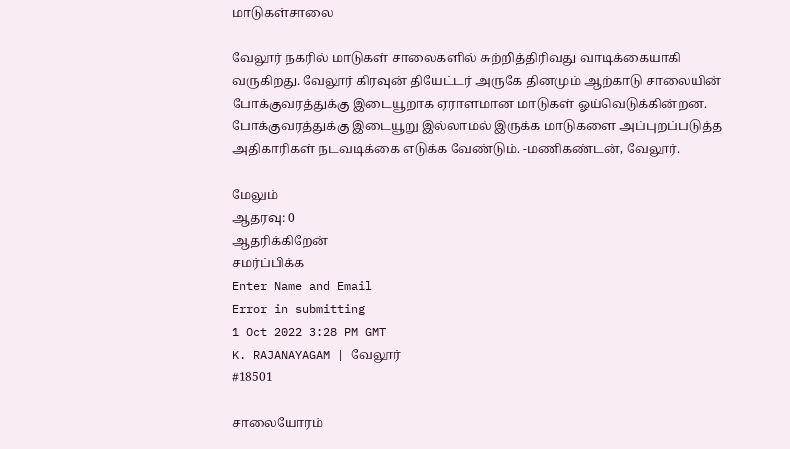மாடுகள்சாலை

வேலூர் நகரில் மாடுகள் சாலைகளில் சுற்றித்திரிவது வாடிக்கையாகி வருகிறது. வேலூர் கிரவுன் தியேட்டர் அருகே தினமும் ஆற்காடு சாலையின் போக்குவரத்துக்கு இடையூறாக ஏராளமான மாடுகள் ஓய்வெடுக்கின்றன. போக்குவரத்துக்கு இடையூறு இல்லாமல் இருக்க மாடுகளை அப்புறப்படுத்த அதிகாரிகள் நடவடிக்கை எடுக்க வேண்டும். -மணிகண்டன், வேலூர்.

மேலும்
ஆதரவு: 0
ஆதரிக்கிறேன்
சமர்ப்பிக்க
Enter Name and Email
Error in submitting
1 Oct 2022 3:28 PM GMT
K. RAJANAYAGAM | வேலூர்
#18501

சாலையோரம்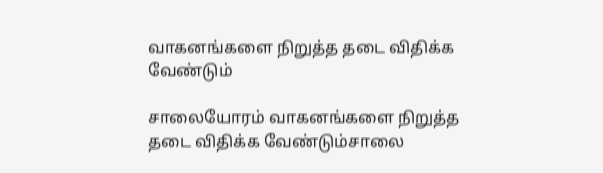வாகனங்களை நிறுத்த தடை விதிக்க வேண்டும்

சாலையோரம் வாகனங்களை நிறுத்த தடை விதிக்க வேண்டும்சாலை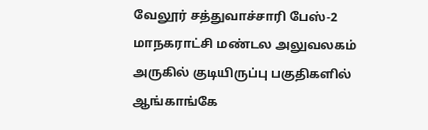வேலூர் சத்துவாச்சாரி பேஸ்-2 மாநகராட்சி மண்டல அலுவலகம் அருகில் குடியிருப்பு பகுதிகளில் ஆங்காங்கே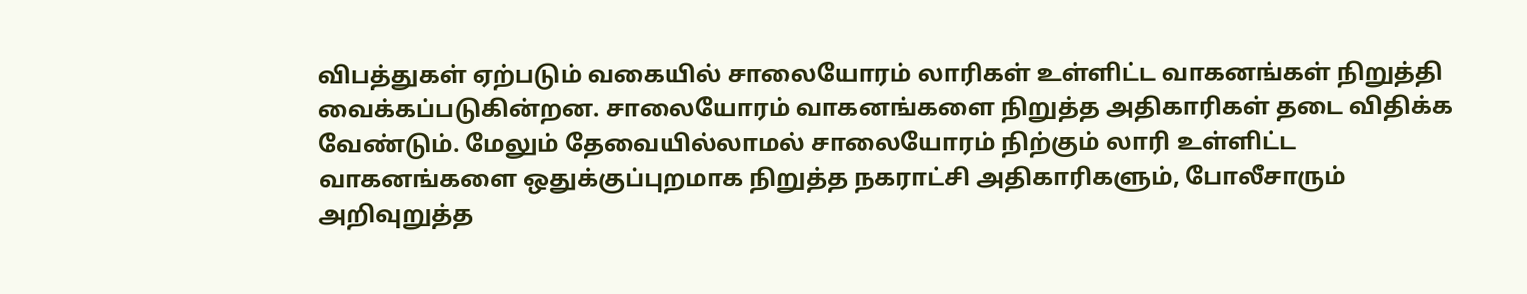விபத்துகள் ஏற்படும் வகையில் சாலையோரம் லாரிகள் உள்ளிட்ட வாகனங்கள் நிறுத்தி வைக்கப்படுகின்றன. சாலையோரம் வாகனங்களை நிறுத்த அதிகாரிகள் தடை விதிக்க வேண்டும். மேலும் தேவையில்லாமல் சாலையோரம் நிற்கும் லாரி உள்ளிட்ட வாகனங்களை ஒதுக்குப்புறமாக நிறுத்த நகராட்சி அதிகாரிகளும், போலீசாரும் அறிவுறுத்த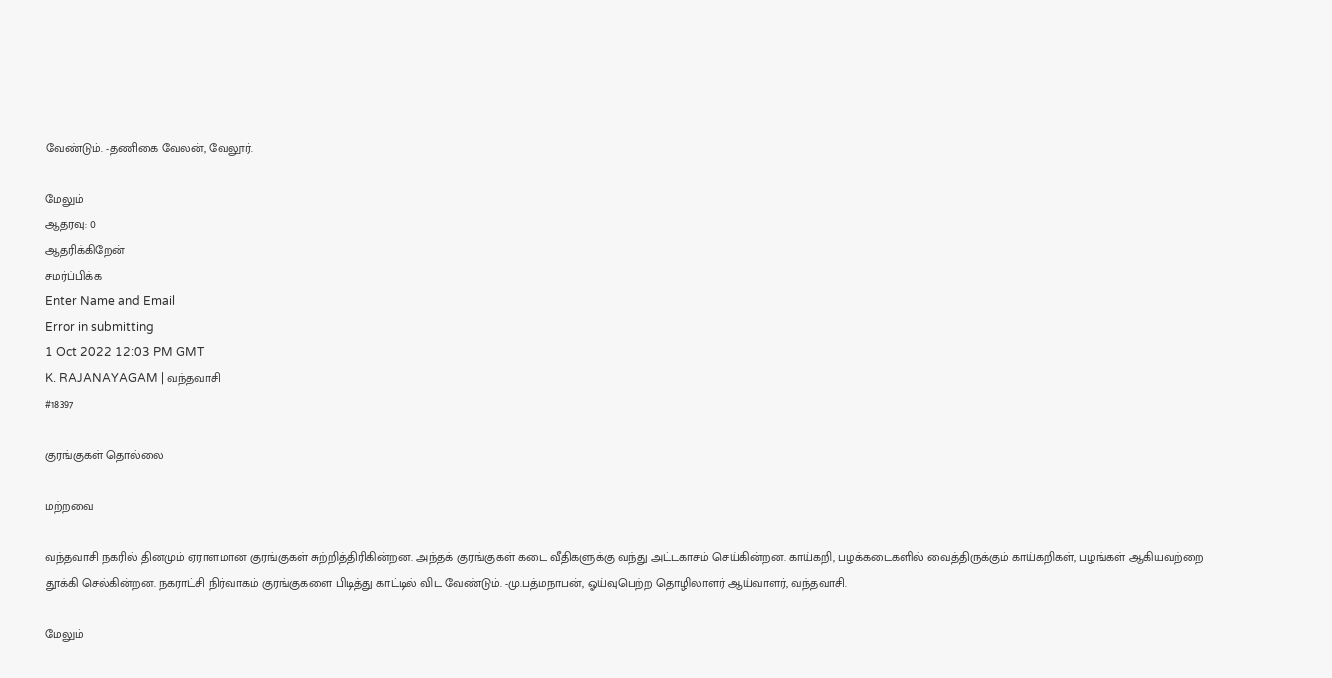வேண்டும். -தணிகை வேலன், வேலூர்.

மேலும்
ஆதரவு: 0
ஆதரிக்கிறேன்
சமர்ப்பிக்க
Enter Name and Email
Error in submitting
1 Oct 2022 12:03 PM GMT
K. RAJANAYAGAM | வந்தவாசி
#18397

குரங்குகள் தொல்லை

மற்றவை

வந்தவாசி நகரில் தினமும் ஏராளமான குரங்குகள் சுற்றித்திரிகின்றன. அந்தக் குரங்குகள் கடை வீதிகளுக்கு வந்து அட்டகாசம் செய்கின்றன. காய்கறி, பழக்கடைகளில் வைத்திருக்கும் காய்கறிகள், பழங்கள் ஆகியவற்றை தூக்கி செல்கின்றன. நகராட்சி நிர்வாகம் குரங்குகளை பிடித்து காட்டில் விட வேண்டும். -மு.பத்மநாபன், ஓய்வுபெற்ற தொழிலாளர் ஆய்வாளர், வந்தவாசி.

மேலும்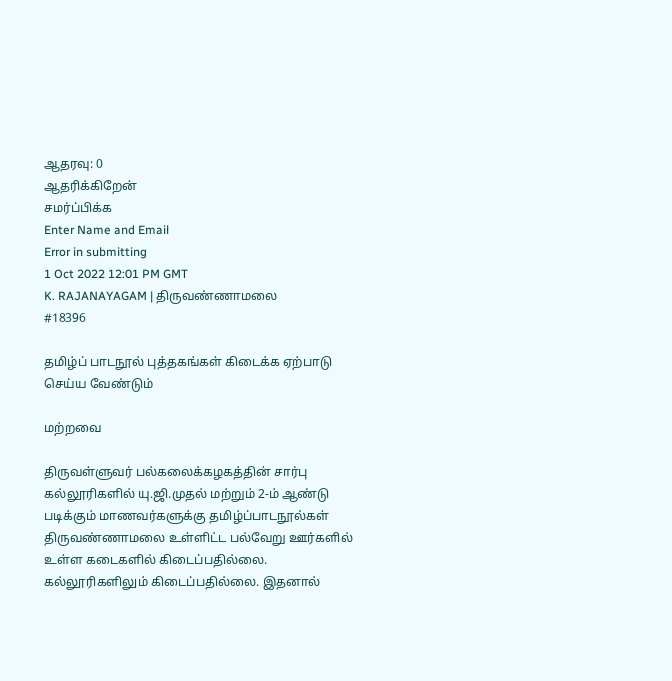ஆதரவு: 0
ஆதரிக்கிறேன்
சமர்ப்பிக்க
Enter Name and Email
Error in submitting
1 Oct 2022 12:01 PM GMT
K. RAJANAYAGAM | திருவண்ணாமலை
#18396

தமிழ்ப் பாடநூல் புத்தகங்கள் கிடைக்க ஏற்பாடு செய்ய வேண்டும்

மற்றவை

திருவள்ளுவர் பல்கலைக்கழகத்தின் சார்பு கல்லூரிகளில் யு.ஜி.முதல் மற்றும் 2-ம் ஆண்டு படிக்கும் மாணவர்களுக்கு தமிழ்ப்பாடநூல்கள் திருவண்ணாமலை உள்ளிட்ட பல்வேறு ஊர்களில் உள்ள கடைகளில் கிடைப்பதில்லை. கல்லூரிகளிலும் கிடைப்பதில்லை. இதனால்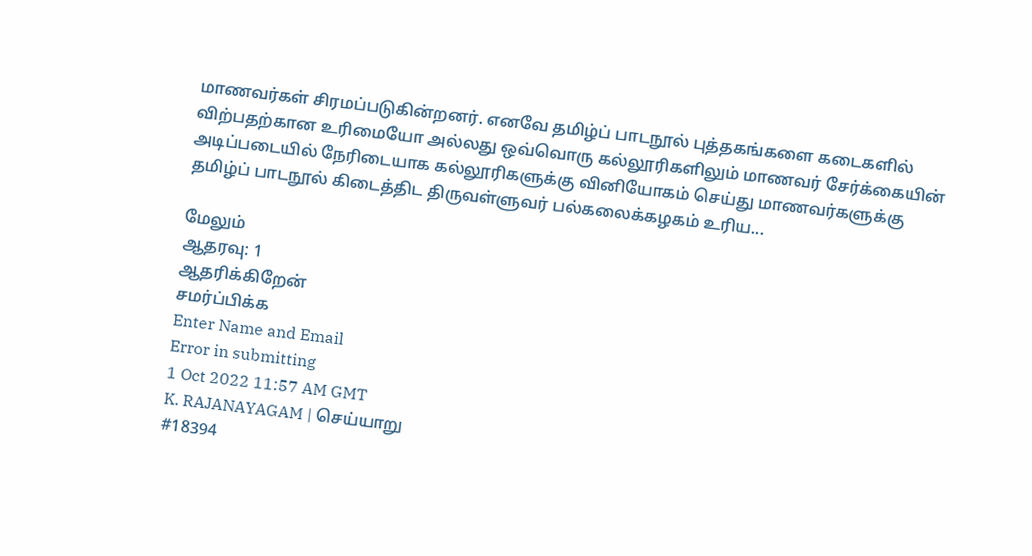மாணவர்கள் சிரமப்படுகின்றனர். எனவே தமிழ்ப் பாடநூல் புத்தகங்களை கடைகளில் விற்பதற்கான உரிமையோ அல்லது ஒவ்வொரு கல்லூரிகளிலும் மாணவர் சேர்க்கையின் அடிப்படையில் நேரிடையாக கல்லூரிகளுக்கு வினியோகம் செய்து மாணவர்களுக்கு தமிழ்ப் பாடநூல் கிடைத்திட திருவள்ளுவர் பல்கலைக்கழகம் உரிய...

மேலும்
ஆதரவு: 1
ஆதரிக்கிறேன்
சமர்ப்பிக்க
Enter Name and Email
Error in submitting
1 Oct 2022 11:57 AM GMT
K. RAJANAYAGAM | செய்யாறு
#18394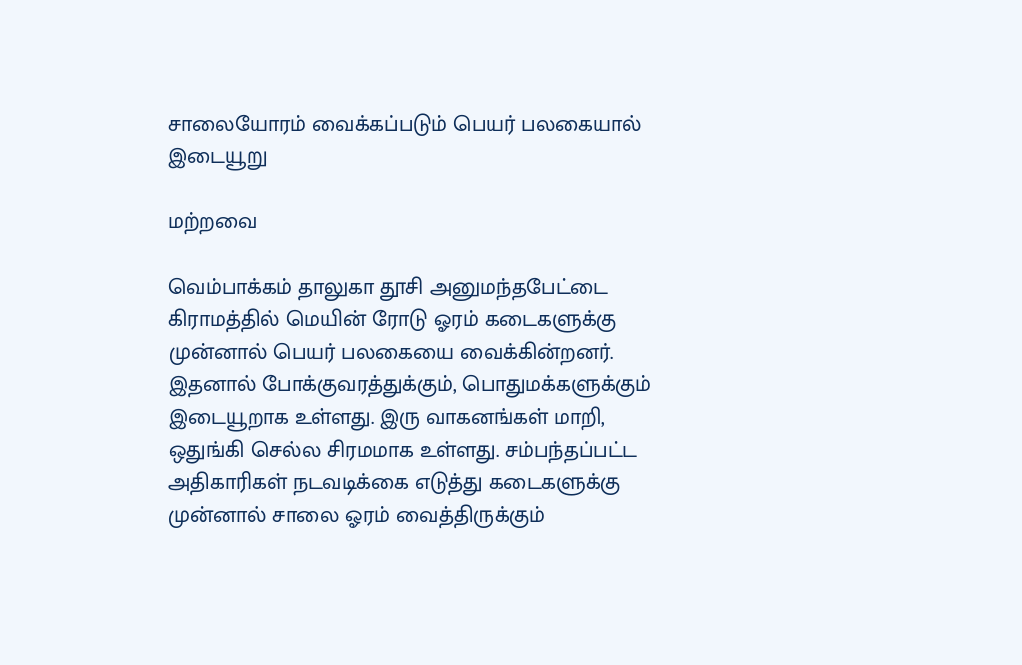சாலையோரம் வைக்கப்படும் பெயர் பலகையால் இடையூறு

மற்றவை

வெம்பாக்கம் தாலுகா தூசி அனுமந்தபேட்டை கிராமத்தில் மெயின் ரோடு ஓரம் கடைகளுக்கு முன்னால் பெயர் பலகையை வைக்கின்றனர். இதனால் போக்குவரத்துக்கும், பொதுமக்களுக்கும் இடையூறாக உள்ளது. இரு வாகனங்கள் மாறி, ஒதுங்கி செல்ல சிரமமாக உள்ளது. சம்பந்தப்பட்ட அதிகாரிகள் நடவடிக்கை எடுத்து கடைகளுக்கு முன்னால் சாலை ஓரம் வைத்திருக்கும்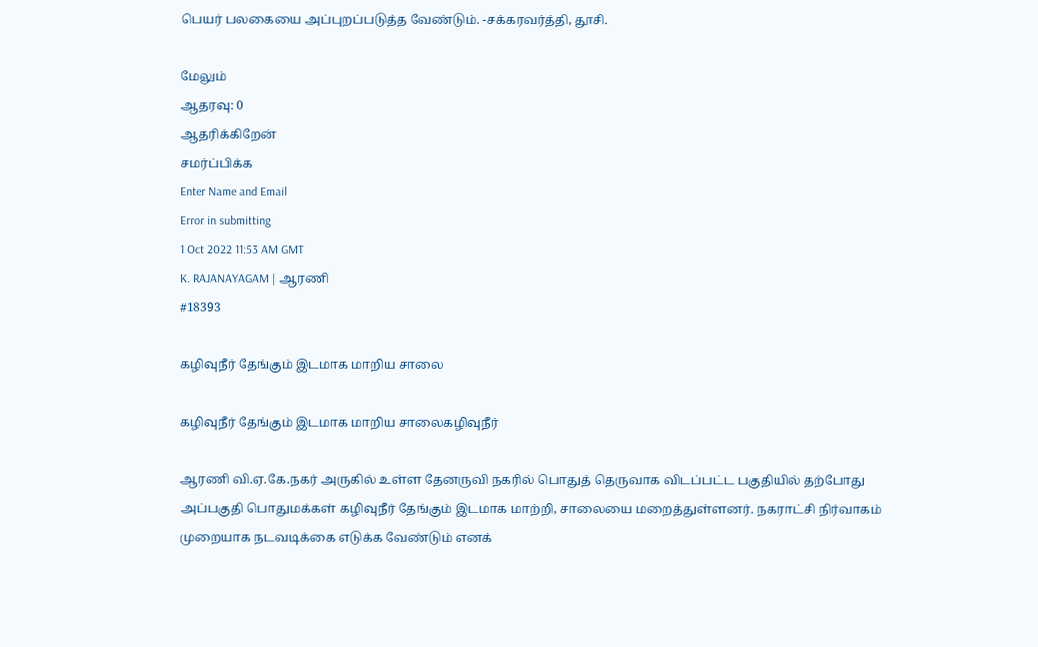பெயர் பலகையை அப்புறப்படுத்த வேண்டும். -சக்கரவர்த்தி, தூசி.

மேலும்
ஆதரவு: 0
ஆதரிக்கிறேன்
சமர்ப்பிக்க
Enter Name and Email
Error in submitting
1 Oct 2022 11:53 AM GMT
K. RAJANAYAGAM | ஆரணி
#18393

கழிவுநீர் தேங்கும் இடமாக மாறிய சாலை

கழிவுநீர் தேங்கும் இடமாக மாறிய சாலைகழிவுநீர்

ஆரணி வி.ஏ.கே.நகர் அருகில் உள்ள தேனருவி நகரில் பொதுத் தெருவாக விடப்பட்ட பகுதியில் தற்போது அப்பகுதி பொதுமக்கள் கழிவுநீர் தேங்கும் இடமாக மாற்றி, சாலையை மறைத்துள்ளனர். நகராட்சி நிர்வாகம் முறையாக நடவடிக்கை எடுக்க வேண்டும் எனக்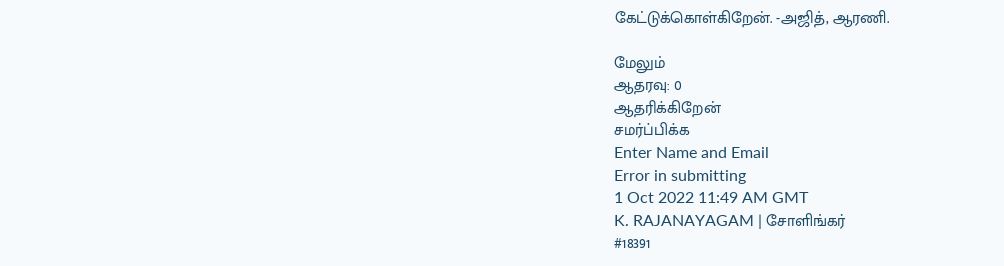கேட்டுக்கொள்கிறேன். -அஜித், ஆரணி.

மேலும்
ஆதரவு: 0
ஆதரிக்கிறேன்
சமர்ப்பிக்க
Enter Name and Email
Error in submitting
1 Oct 2022 11:49 AM GMT
K. RAJANAYAGAM | சோளிங்கர்
#18391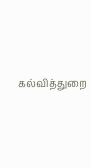கல்வித்துறை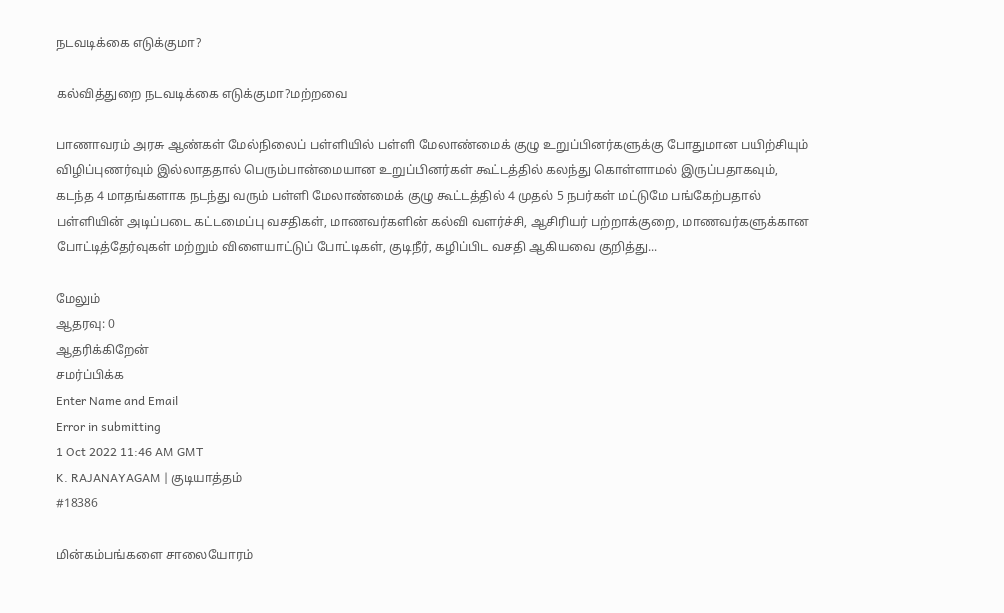நடவடிக்கை எடுக்குமா?

கல்வித்துறை நடவடிக்கை எடுக்குமா?மற்றவை

பாணாவரம் அரசு ஆண்கள் மேல்நிலைப் பள்ளியில் பள்ளி மேலாண்மைக் குழு உறுப்பினர்களுக்கு போதுமான பயிற்சியும் விழிப்புணர்வும் இல்லாததால் பெரும்பான்மையான உறுப்பினர்கள் கூட்டத்தில் கலந்து கொள்ளாமல் இருப்பதாகவும், கடந்த 4 மாதங்களாக நடந்து வரும் பள்ளி மேலாண்மைக் குழு கூட்டத்தில் 4 முதல் 5 நபர்கள் மட்டுமே பங்கேற்பதால் பள்ளியின் அடிப்படை கட்டமைப்பு வசதிகள், மாணவர்களின் கல்வி வளர்ச்சி, ஆசிரியர் பற்றாக்குறை, மாணவர்களுக்கான போட்டித்தேர்வுகள் மற்றும் விளையாட்டுப் போட்டிகள், குடிநீர், கழிப்பிட வசதி ஆகியவை குறித்து...

மேலும்
ஆதரவு: 0
ஆதரிக்கிறேன்
சமர்ப்பிக்க
Enter Name and Email
Error in submitting
1 Oct 2022 11:46 AM GMT
K. RAJANAYAGAM | குடியாத்தம்
#18386

மின்கம்பங்களை சாலையோரம்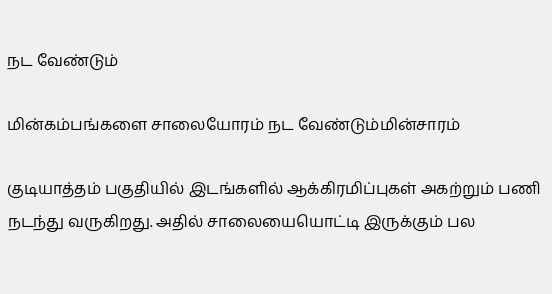நட வேண்டும்

மின்கம்பங்களை சாலையோரம் நட வேண்டும்மின்சாரம்

குடியாத்தம் பகுதியில் இடங்களில் ஆக்கிரமிப்புகள் அகற்றும் பணி நடந்து வருகிறது. அதில் சாலையையொட்டி இருக்கும் பல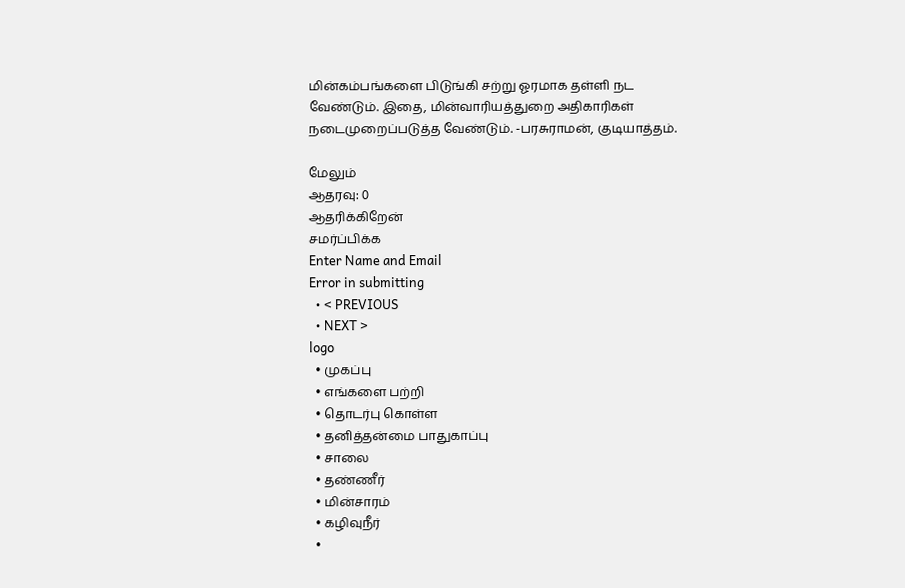மின்கம்பங்களை பிடுங்கி சற்று ஓரமாக தள்ளி நட வேண்டும். இதை, மின்வாரியத்துறை அதிகாரிகள் நடைமுறைப்படுத்த வேண்டும். -பரசுராமன், குடியாத்தம்.

மேலும்
ஆதரவு: 0
ஆதரிக்கிறேன்
சமர்ப்பிக்க
Enter Name and Email
Error in submitting
  • < PREVIOUS
  • NEXT >
logo
  • முகப்பு
  • எங்களை பற்றி
  • தொடர்பு கொள்ள
  • தனித்தன்மை பாதுகாப்பு
  • சாலை
  • தண்ணீர்
  • மின்சாரம்
  • கழிவுநீர்
  •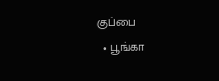குப்பை
  • பூங்கா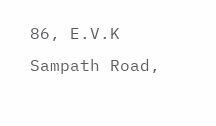86, E.V.K Sampath Road,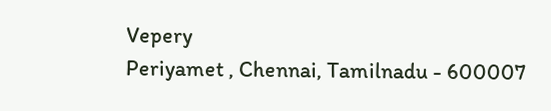Vepery
Periyamet , Chennai, Tamilnadu - 600007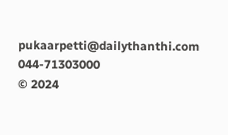pukaarpetti@dailythanthi.com
044-71303000
© 2024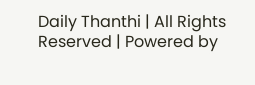Daily Thanthi | All Rights Reserved | Powered by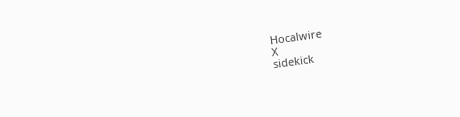Hocalwire
X
sidekick